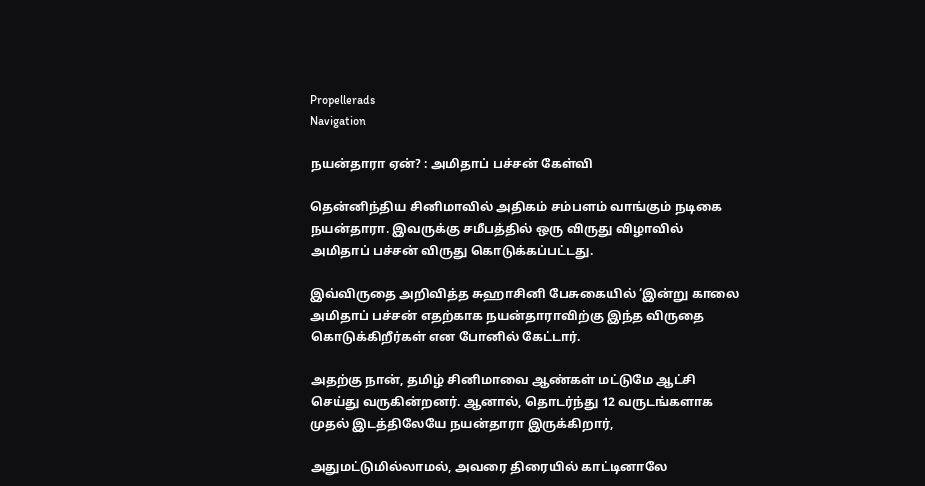Propellerads
Navigation

நயன்தாரா ஏன்? : அமிதாப் பச்சன் கேள்வி

தென்னிந்திய சினிமாவில் அதிகம் சம்பளம் வாங்கும் நடிகை நயன்தாரா. இவருக்கு சமீபத்தில் ஒரு விருது விழாவில் அமிதாப் பச்சன் விருது கொடுக்கப்பட்டது.

இவ்விருதை அறிவித்த சுஹாசினி பேசுகையில் ‘இன்று காலை அமிதாப் பச்சன் எதற்காக நயன்தாராவிற்கு இந்த விருதை கொடுக்கிறீர்கள் என போனில் கேட்டார்.

அதற்கு நான், தமிழ் சினிமாவை ஆண்கள் மட்டுமே ஆட்சி செய்து வருகின்றனர். ஆனால், தொடர்ந்து 12 வருடங்களாக முதல் இடத்திலேயே நயன்தாரா இருக்கிறார்,

அதுமட்டுமில்லாமல், அவரை திரையில் காட்டினாலே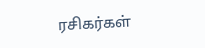ரசிகர்கள்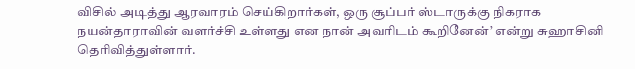விசில் அடித்து ஆரவாரம் செய்கிறார்கள், ஒரு சூப்பர் ஸ்டாருக்கு நிகராக நயன்தாராவின் வளர்ச்சி உள்ளது என நான் அவரிடம் கூறினேன்’ என்று சுஹாசினி தெரிவித்துள்ளார்.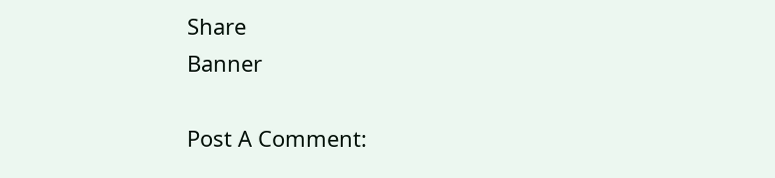Share
Banner

Post A Comment: